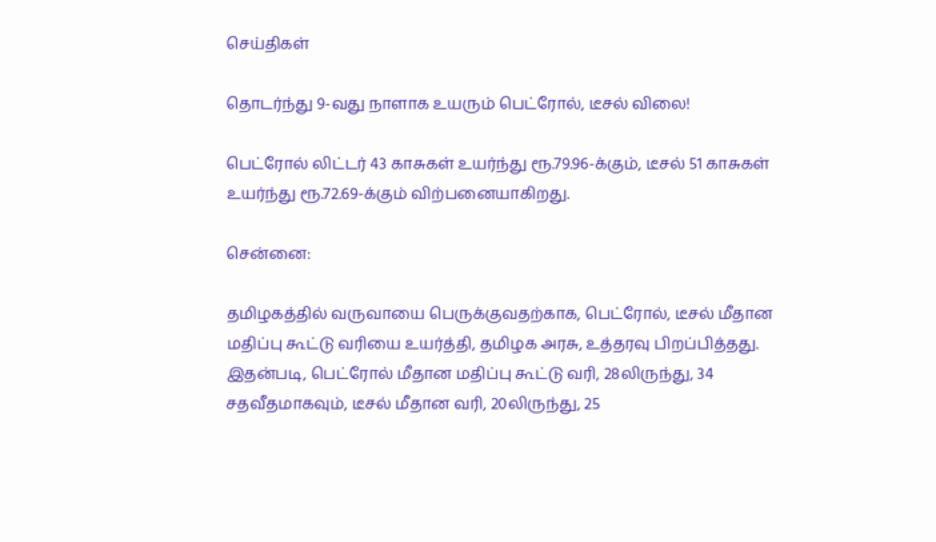செய்திகள்

தொடர்ந்து 9-வது நாளாக உயரும் பெட்ரோல், டீசல் விலை!

பெட்ரோல் லிட்டர் 43 காசுகள் உயர்ந்து ரூ.79.96-க்கும், டீசல் 51 காசுகள் உயர்ந்து ரூ.72.69-க்கும் விற்பனையாகிறது.

சென்னை:

தமிழகத்தில் வருவாயை பெருக்குவதற்காக, பெட்ரோல், டீசல் மீதான மதிப்பு கூட்டு வரியை உயர்த்தி, தமிழக அரசு, உத்தரவு பிறப்பித்தது. இதன்படி, பெட்ரோல் மீதான மதிப்பு கூட்டு வரி, 28லிருந்து, 34 சதவீதமாகவும், டீசல் மீதான வரி, 20லிருந்து, 25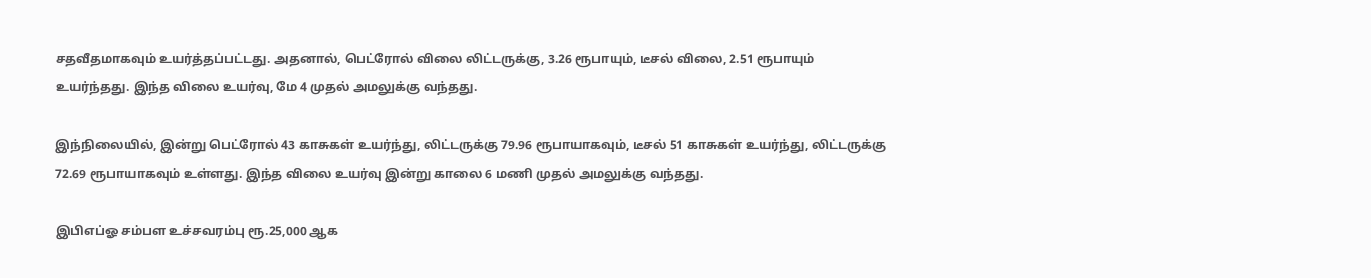சதவீதமாகவும் உயர்த்தப்பட்டது. அதனால், பெட்ரோல் விலை லிட்டருக்கு, 3.26 ரூபாயும், டீசல் விலை, 2.51 ரூபாயும் உயர்ந்தது. இந்த விலை உயர்வு, மே 4 முதல் அமலுக்கு வந்தது.

இந்நிலையில், இன்று பெட்ரோல் 43 காசுகள் உயர்ந்து, லிட்டருக்கு 79.96 ரூபாயாகவும், டீசல் 51 காசுகள் உயர்ந்து, லிட்டருக்கு 72.69 ரூபாயாகவும் உள்ளது. இந்த விலை உயர்வு இன்று காலை 6 மணி முதல் அமலுக்கு வந்தது.

இபிஎப்ஓ சம்பள உச்சவரம்பு ரூ.25,000 ஆக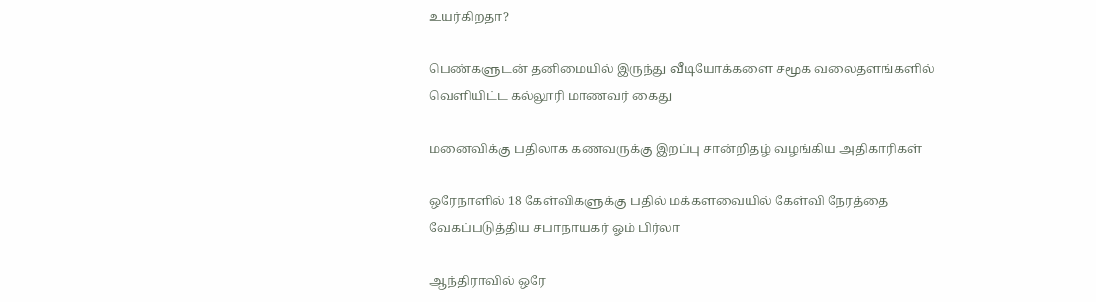உயர்கிறதா?

பெண்களுடன் தனிமையில் இருந்து வீடியோக்களை சமூக வலைதளங்களில் வெளியிட்ட கல்லூரி மாணவர் கைது

மனைவிக்கு பதிலாக கணவருக்கு இறப்பு சான்றிதழ் வழங்கிய அதிகாரிகள்

ஒரேநாளில் 18 கேள்விகளுக்கு பதில் மக்களவையில் கேள்வி நேரத்தை வேகப்படுத்திய சபாநாயகர் ஓம் பிர்லா

ஆந்திராவில் ஒரே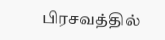பிரசவத்தில்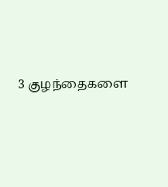3 குழந்தைகளை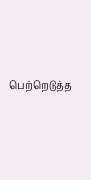பெற்றெடுத்த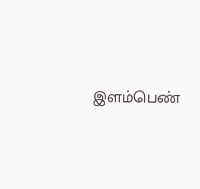இளம்பெண்